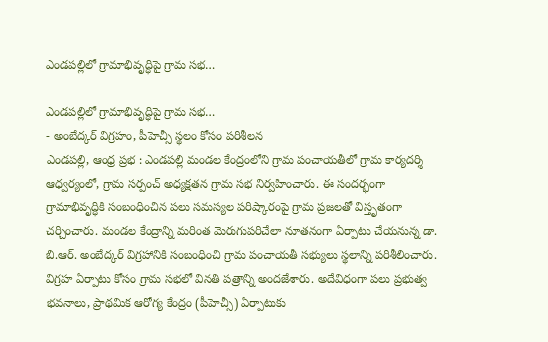ఎండపల్లిలో గ్రామాభివృద్ధిపై గ్రామ సభ…

ఎండపల్లిలో గ్రామాభివృద్ధిపై గ్రామ సభ…
- అంబేద్కర్ విగ్రహం, పీహెచ్సీ స్థలం కోసం పరిశీలన
ఎండపల్లి, ఆంధ్ర ప్రభ : ఎండపల్లి మండల కేంద్రంలోని గ్రామ పంచాయతీలో గ్రామ కార్యదర్శి ఆధ్వర్యంలో, గ్రామ సర్పంచ్ అధ్యక్షతన గ్రామ సభ నిర్వహించారు. ఈ సందర్భంగా గ్రామాభివృద్ధికి సంబంధించిన పలు సమస్యల పరిష్కారంపై గ్రామ ప్రజలతో విస్తృతంగా చర్చించారు. మండల కేంద్రాన్ని మరింత మెరుగుపరిచేలా నూతనంగా ఏర్పాటు చేయనున్న డా. బి.ఆర్. అంబేద్కర్ విగ్రహానికి సంబంధించి గ్రామ పంచాయతీ సభ్యులు స్థలాన్ని పరిశీలించారు.
విగ్రహ ఏర్పాటు కోసం గ్రామ సభలో వినతి పత్రాన్ని అందజేశారు. అదేవిధంగా పలు ప్రభుత్వ భవనాలు, ప్రాథమిక ఆరోగ్య కేంద్రం (పీహెచ్సీ) ఏర్పాటుకు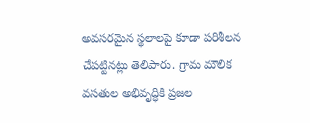అవసరమైన స్థలాలపై కూడా పరిశీలన చేపట్టినట్లు తెలిపారు. గ్రామ మౌలిక వసతుల అభివృద్ధికి ప్రజల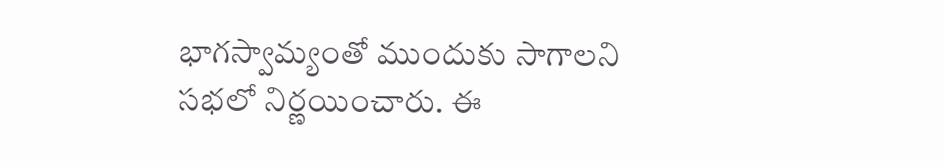భాగస్వామ్యంతో ముందుకు సాగాలని సభలో నిర్ణయించారు. ఈ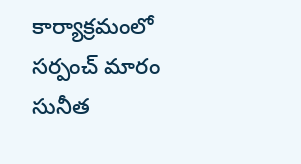కార్యాక్రమంలో సర్పంచ్ మారం సునీత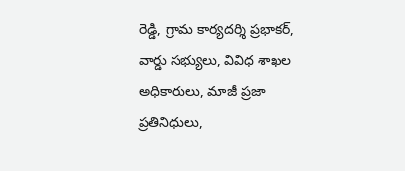రెడ్డి, గ్రామ కార్యదర్శి ప్రభాకర్, వార్డు సభ్యులు, వివిధ శాఖల అధికారులు, మాజీ ప్రజా ప్రతినిధులు,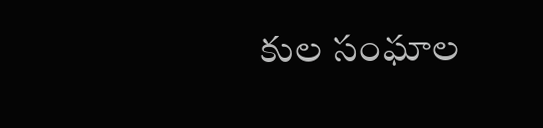కుల సంఘాల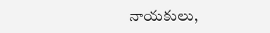నాయకులు,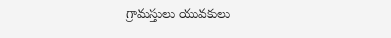గ్రామస్తులు యువకులు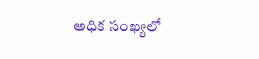అధిక సంఖ్యలో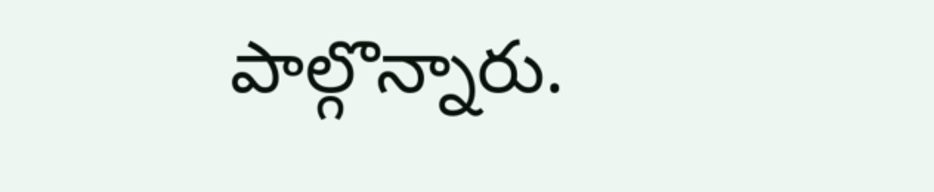పాల్గొన్నారు.